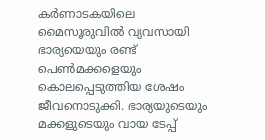കർണാടകയിലെ മൈസൂരുവിൽ വ്യവസായി ഭാര്യയെയും രണ്ട് പെൺമക്കളെയും കൊലപ്പെടുത്തിയ ശേഷം ജീവനൊടുക്കി. ഭാര്യയുടെയും മക്കളുടെയും വായ ടേപ്പ്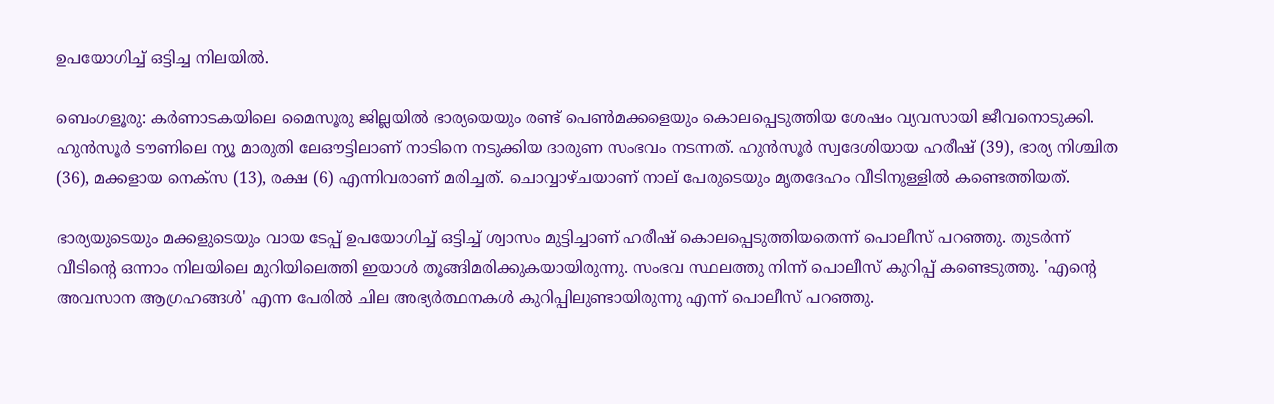ഉപയോഗിച്ച് ഒട്ടിച്ച നിലയിൽ.

ബെംഗളൂരു: കർണാടകയിലെ മൈസൂരു ജില്ലയിൽ ഭാര്യയെയും രണ്ട് പെൺമക്കളെയും കൊലപ്പെടുത്തിയ ശേഷം വ്യവസായി ജീവനൊടുക്കി. ഹുൻസൂർ ടൗണിലെ ന്യൂ മാരുതി ലേഔട്ടിലാണ് നാടിനെ നടുക്കിയ ദാരുണ സംഭവം നടന്നത്. ഹുൻസൂർ സ്വദേശിയായ ഹരീഷ് (39), ഭാര്യ നിശ്ചിത (36), മക്കളായ നെക്സ (13), രക്ഷ (6) എന്നിവരാണ് മരിച്ചത്. ചൊവ്വാഴ്ചയാണ് നാല് പേരുടെയും മൃതദേഹം വീടിനുള്ളിൽ കണ്ടെത്തിയത്.

ഭാര്യയുടെയും മക്കളുടെയും വായ ടേപ്പ് ഉപയോഗിച്ച് ഒട്ടിച്ച് ശ്വാസം മുട്ടിച്ചാണ് ഹരീഷ് കൊലപ്പെടുത്തിയതെന്ന് പൊലീസ് പറഞ്ഞു. തുടർന്ന് വീടിന്‍റെ ഒന്നാം നിലയിലെ മുറിയിലെത്തി ഇയാൾ തൂങ്ങിമരിക്കുകയായിരുന്നു. സംഭവ സ്ഥലത്തു നിന്ന് പൊലീസ് കുറിപ്പ് കണ്ടെടുത്തു. 'എന്‍റെ അവസാന ആഗ്രഹങ്ങൾ' എന്ന പേരിൽ ചില അഭ്യർത്ഥനകൾ കുറിപ്പിലുണ്ടായിരുന്നു എന്ന് പൊലീസ് പറഞ്ഞു.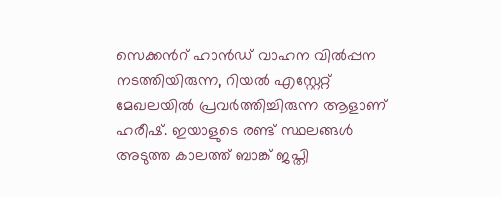സെക്കന്‍റ് ഹാൻഡ് വാഹന വിൽപ്പന നടത്തിയിരുന്ന, റിയൽ എസ്റ്റേറ്റ് മേഖലയിൽ പ്രവർത്തിച്ചിരുന്ന ആളാണ് ഹരീഷ്. ഇയാളുടെ രണ്ട് സ്ഥലങ്ങൾ അടുത്ത കാലത്ത് ബാങ്ക് ജപ്തി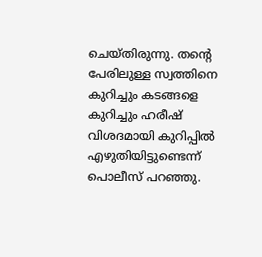ചെയ്തിരുന്നു. തന്‍റെ പേരിലുള്ള സ്വത്തിനെ കുറിച്ചും കടങ്ങളെ കുറിച്ചും ഹരീഷ് വിശദമായി കുറിപ്പിൽ എഴുതിയിട്ടുണ്ടെന്ന് പൊലീസ് പറഞ്ഞു.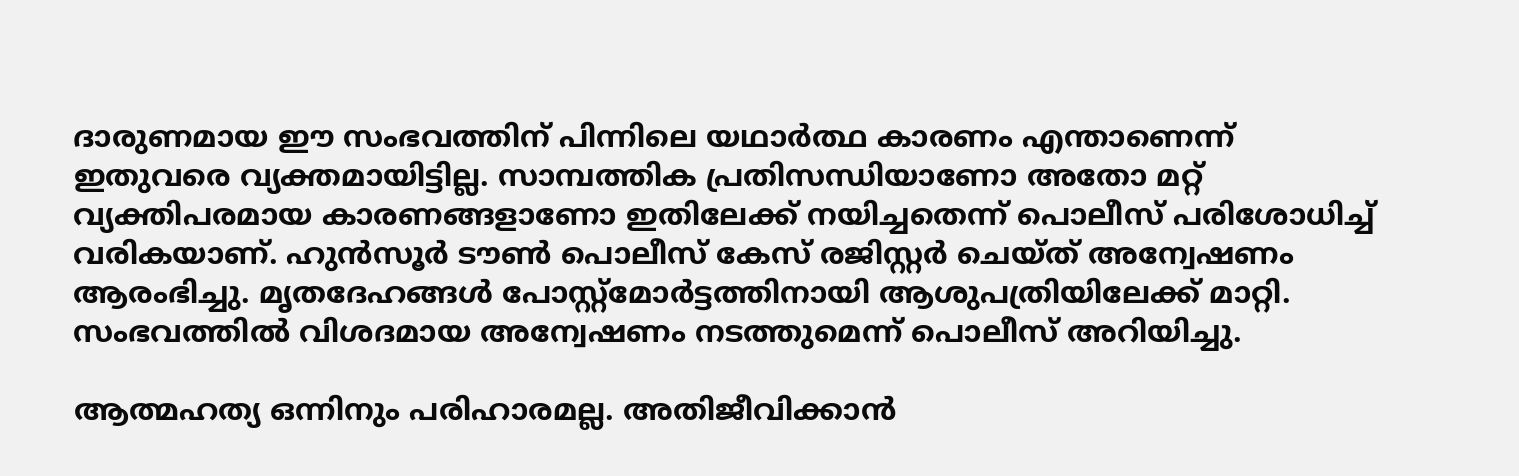ദാരുണമായ ഈ സംഭവത്തിന് പിന്നിലെ യഥാർത്ഥ കാരണം എന്താണെന്ന് ഇതുവരെ വ്യക്തമായിട്ടില്ല. സാമ്പത്തിക പ്രതിസന്ധിയാണോ അതോ മറ്റ് വ്യക്തിപരമായ കാരണങ്ങളാണോ ഇതിലേക്ക് നയിച്ചതെന്ന് പൊലീസ് പരിശോധിച്ച് വരികയാണ്. ഹുൻസൂർ ടൗൺ പൊലീസ് കേസ് രജിസ്റ്റർ ചെയ്ത് അന്വേഷണം ആരംഭിച്ചു. മൃതദേഹങ്ങൾ പോസ്റ്റ്‌മോർട്ടത്തിനായി ആശുപത്രിയിലേക്ക് മാറ്റി. സംഭവത്തിൽ വിശദമായ അന്വേഷണം നടത്തുമെന്ന് പൊലീസ് അറിയിച്ചു.

ആത്മഹത്യ ഒന്നിനും പരിഹാരമല്ല. അതിജീവിക്കാൻ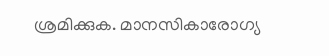ശ്രമിക്കുക. മാനസികാരോഗ്യ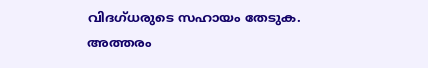വിദഗ്ധരുടെ സഹായം തേടുക. അത്തരം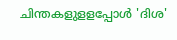ചിന്തകളുളളപ്പോള്‍ 'ദിശ'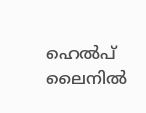ഹെല്‍പ് ലൈനില്‍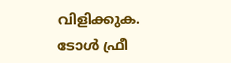വിളിക്കുക. ടോള്‍ ഫ്രീ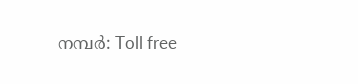നമ്പര്‍: Toll free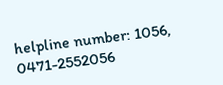helpline number: 1056, 0471-2552056